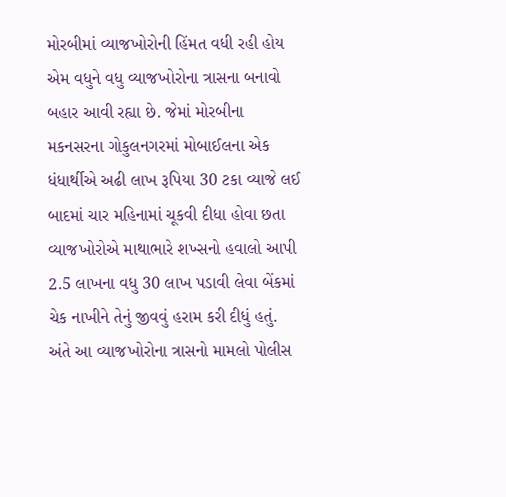મોરબીમાં વ્યાજખોરોની હિંમત વધી રહી હોય એમ વધુને વધુ વ્યાજખોરોના ત્રાસના બનાવો બહાર આવી રહ્યા છે. જેમાં મોરબીના મકનસરના ગોકુલનગરમાં મોબાઈલના એક ધંધાર્થીએ અઢી લાખ રૂપિયા 30 ટકા વ્યાજે લઈ બાદમાં ચાર મહિનામાં ચૂકવી દીધા હોવા છતા વ્યાજખોરોએ માથાભારે શખ્સનો હવાલો આપી 2.5 લાખના વધુ 30 લાખ પડાવી લેવા બેંકમાં ચેક નાખીને તેનું જીવવું હરામ કરી દીધું હતું. અંતે આ વ્યાજખોરોના ત્રાસનો મામલો પોલીસ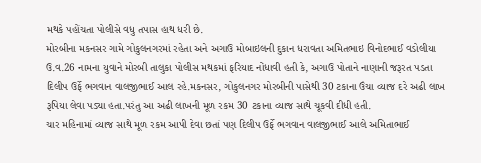મથકે પહોંચતા પોલીસે વધુ તપાસ હાથ ધરી છે.
મોરબીના મકનસર ગામે ગોકુલનગરમાં રહેતા અને અગાઉ મોબાઇલની દુકાન ધરાવતા અમિતભાઇ વિનોદભાઈ વડોલીયા ઉ.વ.26 નામના યુવાને મોરબી તાલુકા પોલીસ મથકમાં ફરિયાદ નોંધાવી હતી કે, અગાઉ પોતાને નાણાની જરૂરત પડતા દિલીપ ઉર્ફે ભગવાન વાલજીભાઈ આલ રહે.મકનસર, ગોકુલનગર મોરબીની પાસેથી 30 ટકાના ઉંચા વ્યાજ દરે અઢી લાખ રૂપિયા લેવા પડ્યા હતા.પરંતુ આ અઢી લાખની મૂળ રકમ 30 ટકાના વ્યાજ સાથે ચૂકવી દીધી હતી.
ચાર મહિનામાં વ્યાજ સાથે મૂળ રકમ આપી દેવા છતાં પણ દિલીપ ઉર્ફે ભગવાન વાલજીભાઈ આલે અમિતાભાઈ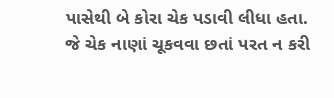પાસેથી બે કોરા ચેક પડાવી લીધા હતા. જે ચેક નાણાં ચૂકવવા છતાં પરત ન કરી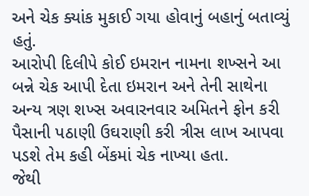અને ચેક ક્યાંક મુકાઈ ગયા હોવાનું બહાનું બતાવ્યું હતું.
આરોપી દિલીપે કોઈ ઇમરાન નામના શખ્સને આ બન્ને ચેક આપી દેતા ઇમરાન અને તેની સાથેના અન્ય ત્રણ શખ્સ અવારનવાર અમિતને ફોન કરી પૈસાની પઠાણી ઉઘરાણી કરી ત્રીસ લાખ આપવા પડશે તેમ કહી બેંકમાં ચેક નાખ્યા હતા.
જેથી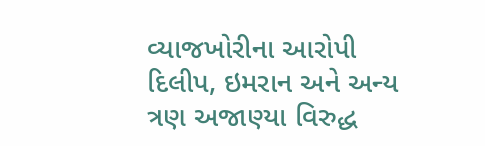વ્યાજખોરીના આરોપી દિલીપ, ઇમરાન અને અન્ય ત્રણ અજાણ્યા વિરુદ્ધ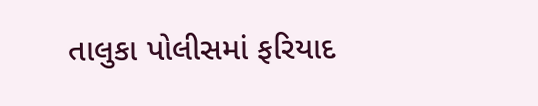તાલુકા પોલીસમાં ફરિયાદ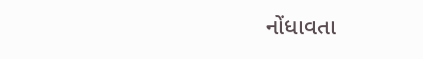નોંધાવતા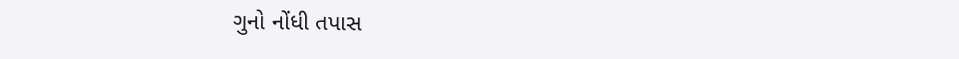ગુનો નોંધી તપાસ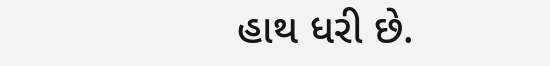હાથ ધરી છે.